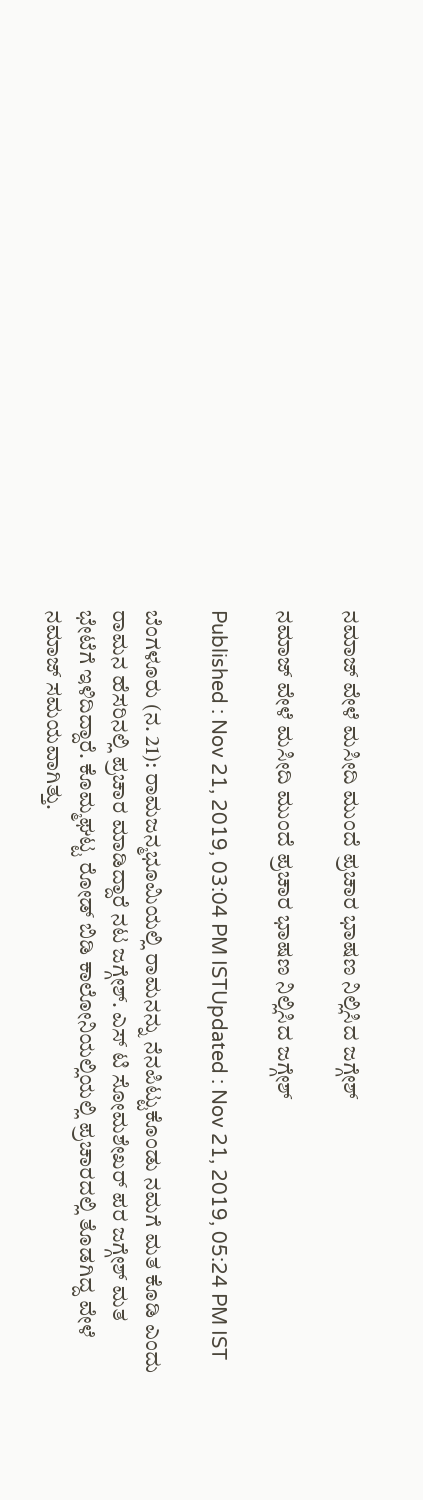ನಮಾಜ್‌ ವೇಳೆ ಮಸೀದಿ ಮುಂದೆ ಪ್ರಚಾರ ಭಾಷಣ ನಿಲ್ಲಿಸಿದ ಜಗ್ಗೇಶ್

ನಮಾಜ್‌ ವೇಳೆ ಮಸೀದಿ ಮುಂದೆ ಪ್ರಚಾರ ಭಾಷಣ ನಿಲ್ಲಿಸಿದ ಜಗ್ಗೇಶ್

Published : Nov 21, 2019, 03:04 PM ISTUpdated : Nov 21, 2019, 05:24 PM IST

ಬೆಂಗಳೂರು (ನ. 21): ರಾಮಜನ್ಮಭೂಮಿಯಲ್ಲಿ ರಾಮನನ್ನು ನೆನಪಿಟ್ಟುಕೊಂಡು ನಮಗೆ ಮತ ಕೊಡಿ ಎಂದು ರಾಮನ ಹೆಸರಿನಲ್ಲಿ ಪ್ರಚಾರ ಮಾಡಿದ್ದಾರೆ ನಟ ಜಗ್ಗೇಶ್. ಎಸ್ ಟಿ ಸೋಮಶೇಖರ್ ಪರ ಜಗ್ಗೇಶ್ ಮತ ಭೇಟೆಗೆ ಇಳಿದಿದ್ದಾರೆ. ಕೊಮ್ಮಘಟ್ಟ ರೋಡ್ ಬಿಡಿ ಕಾಲೋನಿಯಲ್ಲಿಯಲ್ಲಿ ಪ್ರಚಾರದಲ್ಲಿ ತೊಡಗಿದ್ದ ವೇಳೆ ನಮಾಜ್ ಸಮಯವಾಗಿತ್ತು.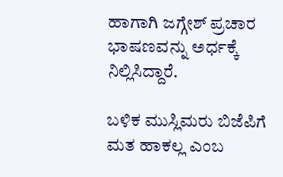ಹಾಗಾಗಿ ಜಗ್ಗೇಶ್ ಪ್ರಚಾರ ಭಾಷಣವನ್ನು ಅರ್ಧಕ್ಕೆ ನಿಲ್ಲಿಸಿದ್ದಾರೆ.

ಬಳಿಕ ಮುಸ್ಲಿಮರು ಬಿಜೆಪಿಗೆ ಮತ ಹಾಕಲ್ಲ ಎಂಬ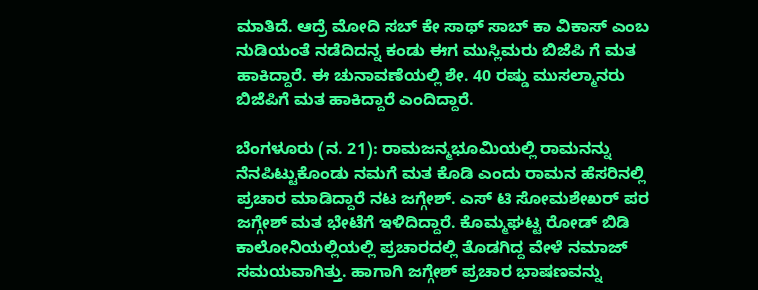ಮಾತಿದೆ. ಆದ್ರೆ ಮೋದಿ ಸಬ್ ಕೇ ಸಾಥ್ ಸಾಬ್ ಕಾ ವಿಕಾಸ್ ಎಂಬ ನುಡಿಯಂತೆ ನಡೆದಿದನ್ನ ಕಂಡು ಈಗ ಮುಸ್ಲಿಮರು ಬಿಜೆಪಿ ಗೆ ಮತ ಹಾಕಿದ್ದಾರೆ. ಈ ಚುನಾವಣೆಯಲ್ಲಿ ಶೇ. 40 ರಷ್ಡು ಮುಸಲ್ಮಾನರು ಬಿಜೆಪಿಗೆ ಮತ ಹಾಕಿದ್ದಾರೆ ಎಂದಿದ್ದಾರೆ.

ಬೆಂಗಳೂರು (ನ. 21): ರಾಮಜನ್ಮಭೂಮಿಯಲ್ಲಿ ರಾಮನನ್ನು ನೆನಪಿಟ್ಟುಕೊಂಡು ನಮಗೆ ಮತ ಕೊಡಿ ಎಂದು ರಾಮನ ಹೆಸರಿನಲ್ಲಿ ಪ್ರಚಾರ ಮಾಡಿದ್ದಾರೆ ನಟ ಜಗ್ಗೇಶ್. ಎಸ್ ಟಿ ಸೋಮಶೇಖರ್ ಪರ ಜಗ್ಗೇಶ್ ಮತ ಭೇಟೆಗೆ ಇಳಿದಿದ್ದಾರೆ. ಕೊಮ್ಮಘಟ್ಟ ರೋಡ್ ಬಿಡಿ ಕಾಲೋನಿಯಲ್ಲಿಯಲ್ಲಿ ಪ್ರಚಾರದಲ್ಲಿ ತೊಡಗಿದ್ದ ವೇಳೆ ನಮಾಜ್ ಸಮಯವಾಗಿತ್ತು. ಹಾಗಾಗಿ ಜಗ್ಗೇಶ್ ಪ್ರಚಾರ ಭಾಷಣವನ್ನು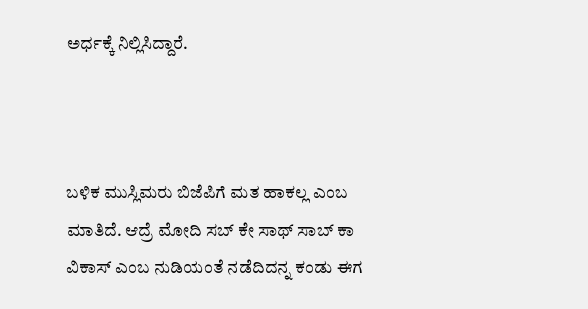ಅರ್ಧಕ್ಕೆ ನಿಲ್ಲಿಸಿದ್ದಾರೆ.



ಬಳಿಕ ಮುಸ್ಲಿಮರು ಬಿಜೆಪಿಗೆ ಮತ ಹಾಕಲ್ಲ ಎಂಬ ಮಾತಿದೆ. ಆದ್ರೆ ಮೋದಿ ಸಬ್ ಕೇ ಸಾಥ್ ಸಾಬ್ ಕಾ ವಿಕಾಸ್ ಎಂಬ ನುಡಿಯಂತೆ ನಡೆದಿದನ್ನ ಕಂಡು ಈಗ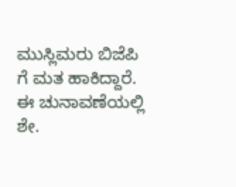ಮುಸ್ಲಿಮರು ಬಿಜೆಪಿ ಗೆ ಮತ ಹಾಕಿದ್ದಾರೆ. ಈ ಚುನಾವಣೆಯಲ್ಲಿ ಶೇ.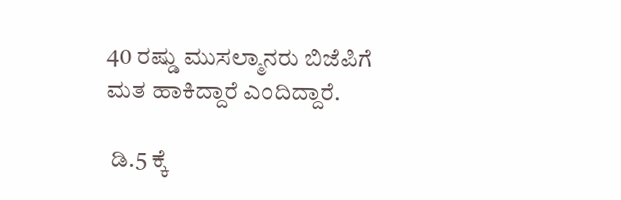40 ರಷ್ಡು ಮುಸಲ್ಮಾನರು ಬಿಜೆಪಿಗೆ ಮತ ಹಾಕಿದ್ದಾರೆ ಎಂದಿದ್ದಾರೆ.

 ಡಿ.5 ಕ್ಕೆ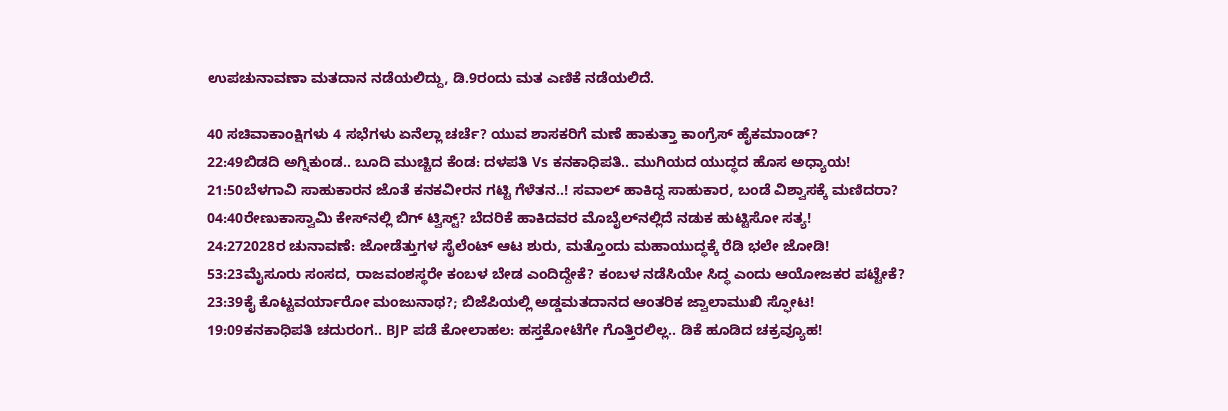ಉಪಚುನಾವಣಾ ಮತದಾನ ನಡೆಯಲಿದ್ದು, ಡಿ.9ರಂದು ಮತ ಎಣಿಕೆ ನಡೆಯಲಿದೆ.

40 ಸಚಿವಾಕಾಂಕ್ಷಿಗಳು 4 ಸಭೆಗಳು ಏನೆಲ್ಲಾ ಚರ್ಚೆ? ಯುವ ಶಾಸಕರಿಗೆ ಮಣೆ ಹಾಕುತ್ತಾ ಕಾಂಗ್ರೆಸ್ ಹೈಕಮಾಂಡ್?
22:49ಬಿಡದಿ ಅಗ್ನಿಕುಂಡ.. ಬೂದಿ ಮುಚ್ಚಿದ ಕೆಂಡ: ದಳಪತಿ Vs ಕನಕಾಧಿಪತಿ.. ಮುಗಿಯದ ಯುದ್ಧದ ಹೊಸ ಅಧ್ಯಾಯ!
21:50ಬೆಳಗಾವಿ ಸಾಹುಕಾರನ ಜೊತೆ ಕನಕವೀರನ ಗಟ್ಟಿ ಗೆಳೆತನ..! ಸವಾಲ್ ಹಾಕಿದ್ದ ಸಾಹುಕಾರ, ಬಂಡೆ ವಿಶ್ವಾಸಕ್ಕೆ ಮಣಿದರಾ?
04:40ರೇಣುಕಾಸ್ವಾಮಿ ಕೇಸ್‌ನಲ್ಲಿ ಬಿಗ್ ಟ್ವಿಸ್ಟ್? ಬೆದರಿಕೆ ಹಾಕಿದವರ ಮೊಬೈಲ್‌ನಲ್ಲಿದೆ ನಡುಕ ಹುಟ್ಟಿಸೋ ಸತ್ಯ!
24:272028ರ ಚುನಾವಣೆ: ಜೋಡೆತ್ತುಗಳ ಸೈಲೆಂಟ್ ಆಟ ಶುರು, ಮತ್ತೊಂದು ಮಹಾಯುದ್ಧಕ್ಕೆ ರೆಡಿ ಭಲೇ ಜೋಡಿ!
53:23ಮೈಸೂರು ಸಂಸದ, ರಾಜವಂಶಸ್ಥರೇ ಕಂಬಳ ಬೇಡ ಎಂದಿದ್ದೇಕೆ? ಕಂಬಳ ನಡೆಸಿಯೇ ಸಿದ್ಧ ಎಂದು ಆಯೋಜಕರ ಪಟ್ಟೇಕೆ?
23:39ಕೈ ಕೊಟ್ಟವರ್ಯಾರೋ ಮಂಜುನಾಥ?; ಬಿಜೆಪಿಯಲ್ಲಿ ಅಡ್ಡಮತದಾನದ ಆಂತರಿಕ ಜ್ವಾಲಾಮುಖಿ ಸ್ಫೋಟ!
19:09ಕನಕಾಧಿಪತಿ ಚದುರಂಗ.. BJP ಪಡೆ ಕೋಲಾಹಲ: ಹಸ್ತಕೋಟೆಗೇ ಗೊತ್ತಿರಲಿಲ್ಲ.. ಡಿಕೆ ಹೂಡಿದ ಚಕ್ರವ್ಯೂಹ!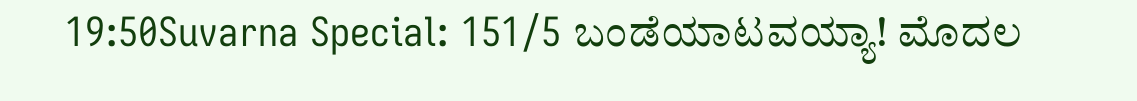19:50Suvarna Special: 151/5 ಬಂಡೆಯಾಟವಯ್ಯಾ! ಮೊದಲ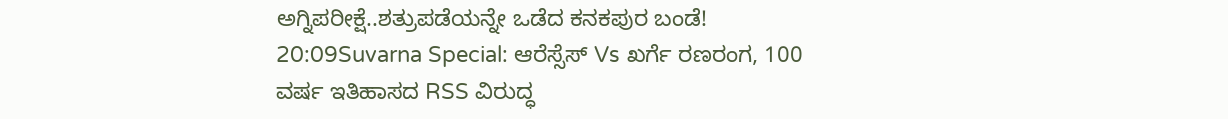ಅಗ್ನಿಪರೀಕ್ಷೆ..ಶತ್ರುಪಡೆಯನ್ನೇ ಒಡೆದ ಕನಕಪುರ ಬಂಡೆ!
20:09Suvarna Special: ಆರೆಸ್ಸೆಸ್ Vs ಖರ್ಗೆ ರಣರಂಗ, 100 ವರ್ಷ ಇತಿಹಾಸದ RSS ವಿರುದ್ಧ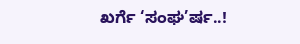ಖರ್ಗೆ ‘ಸಂಘ’ರ್ಷ..!